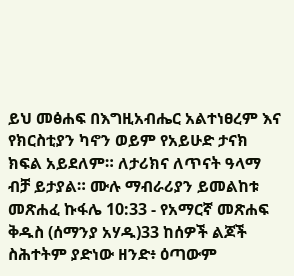ይህ መፅሐፍ በእግዚአብሔር አልተነፀረም እና የክርስቲያን ካኖን ወይም የአይሁድ ታናክ ክፍል አይደለም። ለታሪክና ለጥናት ዓላማ ብቻ ይታያል። ሙሉ ማብራሪያን ይመልከቱ መጽሐፈ ኩፋሌ 10:33 - የአማርኛ መጽሐፍ ቅዱስ (ሰማንያ አሃዱ)33 ከሰዎች ልጆች ስሕተትም ያድነው ዘንድ፥ ዕጣውም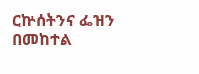ርኵሰትንና ፌዝን በመከተል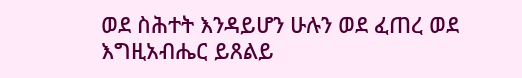ወደ ስሕተት እንዳይሆን ሁሉን ወደ ፈጠረ ወደ እግዚአብሔር ይጸልይ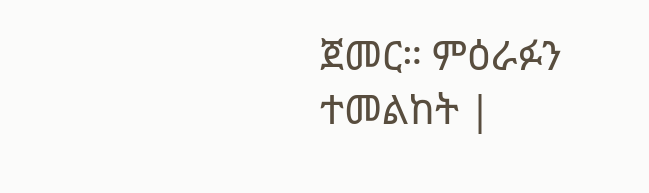ጀመር። ምዕራፉን ተመልከት |